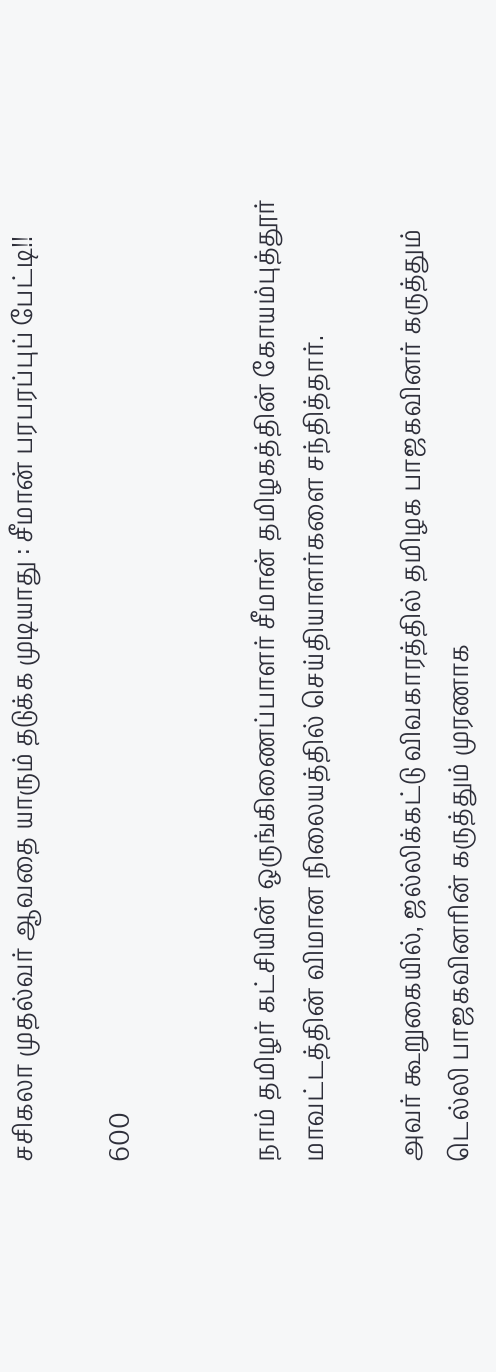சசிகலா முதல்வர் ஆவதை யாரும் தடுக்க முடியாது : சீமான் பரபரப்புப் பேட்டி!!

600


நாம் தமிழர் கட்சியின் ஒருங்கிணைப்பாளர் சீமான் தமிழகத்தின் கோயம்புத்தூர் மாவட்டத்தின் விமான நிலையத்தில் செய்தியாளர்களை சந்தித்தார்.

அவர் கூறுகையில், ஜல்லிக்கட்டு விவகாரத்தில் தமிழக பாஜகவினர் கருத்தும் டெல்லி பாஜகவினரின் கருத்தும் முரணாக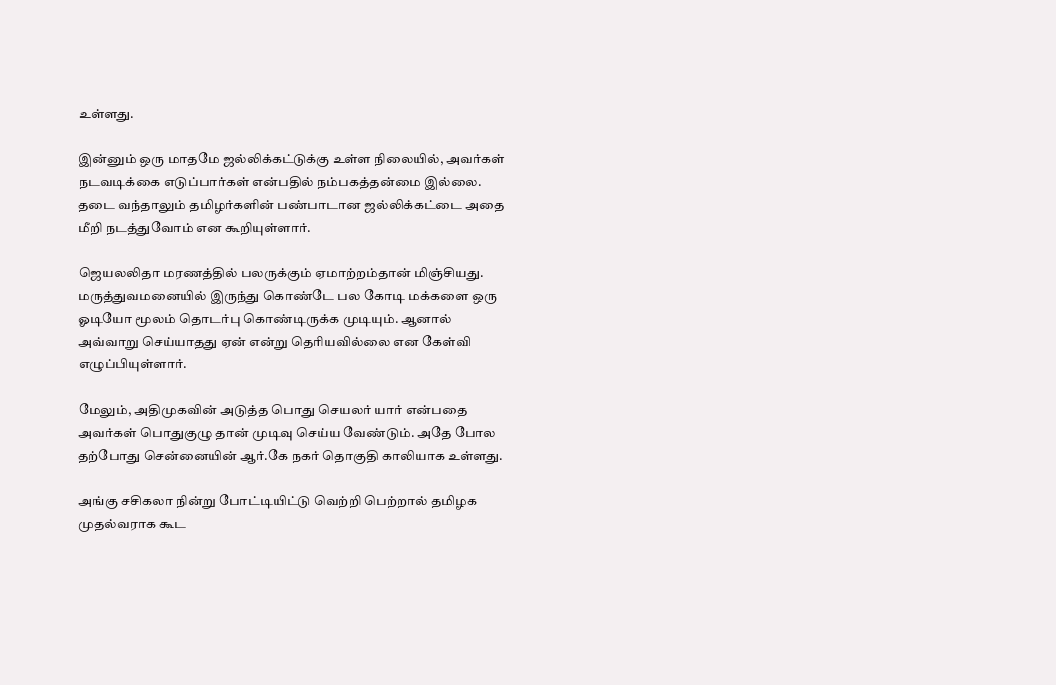உள்ளது.

இன்னும் ஒரு மாதமே ஜல்லிக்கட்டுக்கு உள்ள நிலையில், அவர்கள் நடவடிக்கை எடுப்பார்கள் என்பதில் நம்பகத்தன்மை இல்லை. தடை வந்தாலும் தமிழர்களின் பண்பாடான ஜல்லிக்கட்டை அதை மீறி நடத்துவோம் என கூறியுள்ளார்.

ஜெயலலிதா மரணத்தில் பலருக்கும் ஏமாற்றம்தான் மிஞ்சியது. மருத்துவமனையில் இருந்து கொண்டே பல கோடி மக்களை ஒரு ஓடியோ மூலம் தொடர்பு கொண்டிருக்க முடியும். ஆனால் அவ்வாறு செய்யாதது ஏன் என்று தெரியவில்லை என கேள்வி எழுப்பியுள்ளார்.

மேலும், அதிமுகவின் அடுத்த பொது செயலர் யார் என்பதை அவர்கள் பொதுகுழு தான் முடிவு செய்ய வேண்டும். அதே போல தற்போது சென்னையின் ஆர்.கே நகர் தொகுதி காலியாக உள்ளது.

அங்கு சசிகலா நின்று போட்டியிட்டு வெற்றி பெற்றால் தமிழக முதல்வராக கூட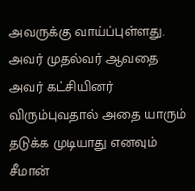அவருக்கு வாய்ப்புள்ளது. அவர் முதல்வர் ஆவதை அவர் கட்சியினர் விரும்புவதால் அதை யாரும் தடுக்க முடியாது எனவும் சீமான்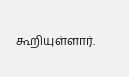கூறியுள்ளார்.